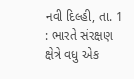નવી દિલ્હી, તા. 1 : ભારતે સંરક્ષણ ક્ષેત્રે વધુ એક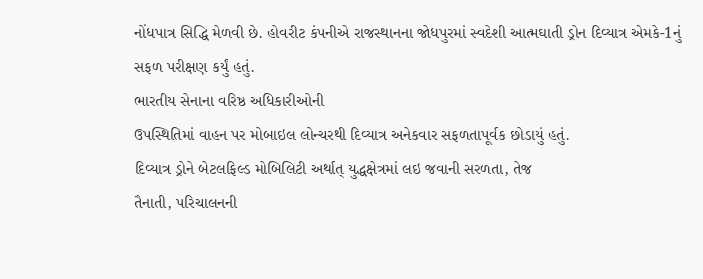નોંધપાત્ર સિદ્ધિ મેળવી છે. હોવરીટ કંપનીએ રાજસ્થાનના જોધપુરમાં સ્વદેશી આત્મઘાતી ડ્રોન દિવ્યાત્ર એમકે-1નું સફળ પરીક્ષણ કર્યું હતું.
ભારતીય સેનાના વરિષ્ઠ અધિકારીઓની
ઉપસ્થિતિમાં વાહન પર મોબાઇલ લોન્ચરથી દિવ્યાત્ર અનેકવાર સફળતાપૂર્વક છોડાયું હતું.
દિવ્યાત્ર ડ્રોને બેટલફિલ્ડ મોબિલિટી અર્થાત્ યુદ્ધક્ષેત્રમાં લઇ જવાની સરળતા, તેજ
તૈનાતી, પરિચાલનની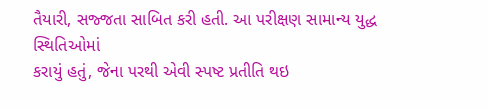તૈયારી, સજ્જતા સાબિત કરી હતી. આ પરીક્ષણ સામાન્ય યુદ્ધ સ્થિતિઓમાં
કરાયું હતું, જેના પરથી એવી સ્પષ્ટ પ્રતીતિ થઇ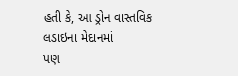હતી કે, આ ડ્રોન વાસ્તવિક લડાઇના મેદાનમાં
પણ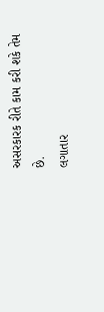અસરકારક રીતે કામ કરી શકે તેમ છે.
લગાતાર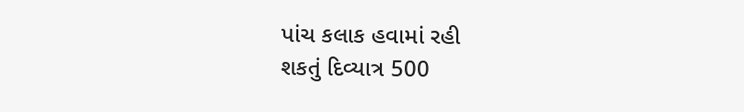પાંચ કલાક હવામાં રહી
શકતું દિવ્યાત્ર 500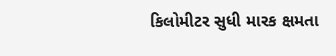કિલોમીટર સુધી મારક ક્ષમતા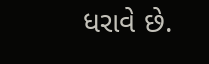ધરાવે છે.